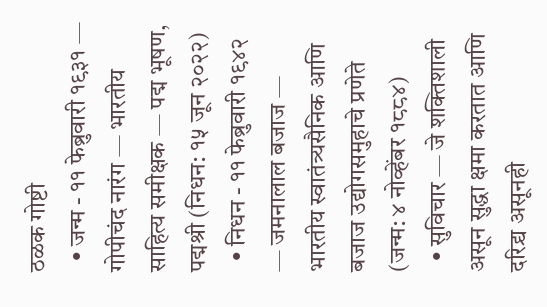ठळक गोष्टी
  • जन्म - ११ फेब्रुवारी १९३१ — गोपीचंद नारंग — भारतीय साहित्य समीक्षक — पद्म भूषण, पद्मश्री (निधन: १५ जून २०२२)
  • निधन - ११ फेब्रुवारी १९४२ — जमनालाल बजाज — भारतीय स्वातंत्र्यसैनिक आणि बजाज उद्योगसमुहाचे प्रणेते (जन्म: ४ नोव्हेंबर १८८४)
  • सुविचार — जे शक्तिशाली असून सुद्धा क्षमा करतात आणि दरिद्र्य असूनही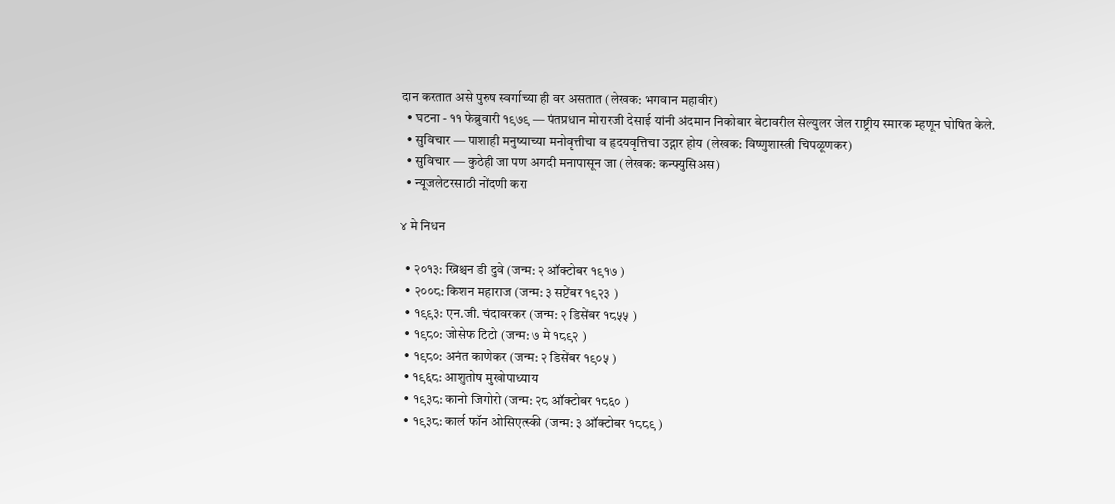दान करतात असे पुरुष स्वर्गाच्या ही वर असतात (लेखक: भगवान महावीर)
  • घटना - ११ फेब्रुवारी १९७९ — पंतप्रधान मोरारजी देसाई यांनी अंदमान निकोबार बेटावरील सेल्युलर जेल राष्ट्रीय स्मारक म्हणून घोषित केले.
  • सुविचार — पाशाही मनुष्याच्या मनोवृत्तीचा व हृदयवृत्तिचा उद्गार होय (लेखक: विष्णुशास्त्री चिपळूणकर)
  • सुविचार — कुठेही जा पण अगदी मनापासून जा (लेखक: कन्फ्युसिअस)
  • न्यूजलेटरसाठी नोंदणी करा

४ मे निधन

  • २०१३: ख्रिश्चन डी दुवे (जन्म: २ ऑक्टोबर १९१७ )
  • २००८: किशन महाराज (जन्म: ३ सप्टेंबर १९२३ )
  • १९९३: एन.जी. चंदावरकर (जन्म: २ डिसेंबर १८५५ )
  • १९८०: जोसेफ टिटो (जन्म: ७ मे १८९२ )
  • १९८०: अनंत काणेकर (जन्म: २ डिसेंबर १९०५ )
  • १९६८: आशुतोष मुखोपाध्याय
  • १९३८: कानो जिगोरो (जन्म: २८ ऑक्टोबर १८६० )
  • १९३८: कार्ल फॉन ओसिएत्स्की (जन्म: ३ ऑक्टोबर १८८९ )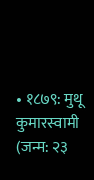• १८७९: मुथू कुमारस्वामी (जन्म: २३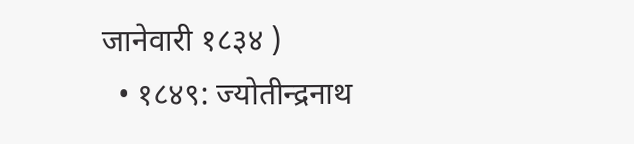जानेवारी १८३४ )
  • १८४९: ज्योतीन्द्रनाथ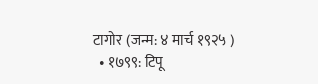टागोर (जन्म: ४ मार्च १९२५ )
  • १७९९: टिपू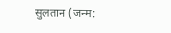सुलतान (जन्म: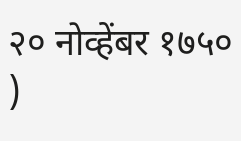२० नोव्हेंबर १७५० )